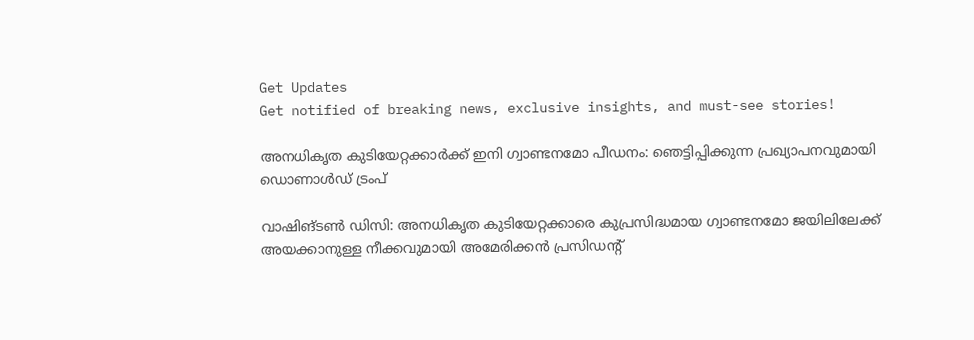Get Updates
Get notified of breaking news, exclusive insights, and must-see stories!

അനധികൃത കുടിയേറ്റക്കാർക്ക് ഇനി ഗ്വാണ്ടനമോ പീഡനം: ഞെട്ടിപ്പിക്കുന്ന പ്രഖ്യാപനവുമായി ഡൊണാള്‍ഡ് ട്രംപ്

വാഷിങ്ടണ്‍ ഡിസി: അനധികൃത കുടിയേറ്റക്കാരെ കുപ്രസിദ്ധമായ ഗ്വാണ്ടനമോ ജയിലിലേക്ക് അയക്കാനുള്ള നീക്കവുമായി അമേരിക്കന്‍ പ്രസിഡന്റ്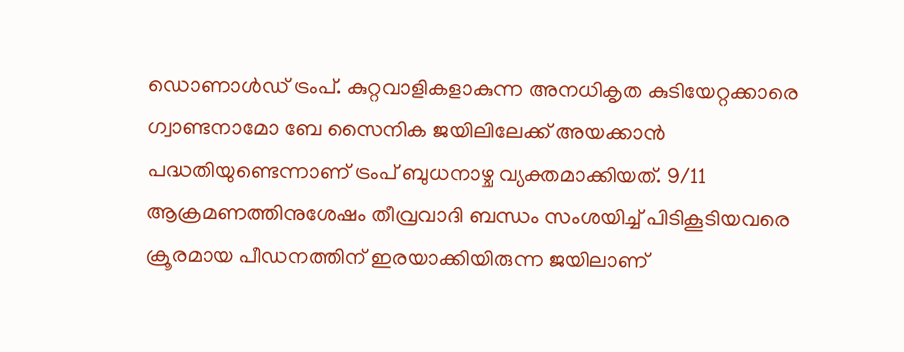ഡൊണാള്‍ഡ് ട്രംപ്. കുറ്റവാളികളാകുന്ന അനധികൃത കുടിയേറ്റക്കാരെ ഗ്വാണ്ടനാമോ ബേ സൈനിക ജയിലിലേക്ക് അയക്കാന്‍ പദ്ധതിയുണ്ടെന്നാണ് ട്രംപ് ബുധനാഴ്ച വ്യക്തമാക്കിയത്. 9/11 ആക്രമണത്തിനുശേഷം തീവ്രവാദി ബന്ധം സംശയിച്ച് പിടികൂടിയവരെ ക്രൂരമായ പീഡനത്തിന് ഇരയാക്കിയിരുന്ന ജയിലാണ്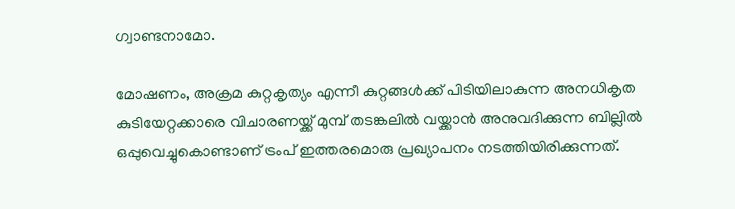ഗ്വാണ്ടനാമോ.

മോഷണം, അക്രമ കുറ്റകൃത്യം എന്നീ കുറ്റങ്ങള്‍ക്ക് പിടിയിലാകുന്ന അനധികൃത കുടിയേറ്റക്കാരെ വിചാരണയ്ക്ക് മുമ്പ് തടങ്കലിൽ വയ്ക്കാൻ അനുവദിക്കുന്ന ബില്ലിൽ ഒപ്പുവെച്ചുകൊണ്ടാണ് ട്രംപ് ഇത്തരമൊരു പ്രഖ്യാപനം നടത്തിയിരിക്കുന്നത്.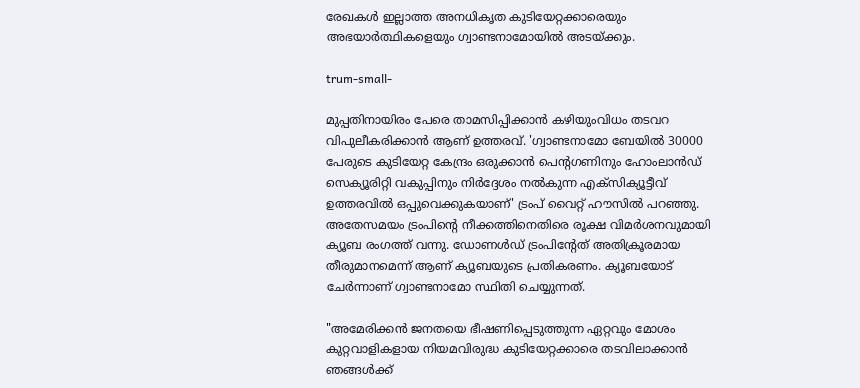രേഖകൾ ഇല്ലാത്ത അനധികൃത കുടിയേറ്റക്കാരെയും അഭയാർത്ഥികളെയും ഗ്വാണ്ടനാമോയിൽ അടയ്ക്കും.

trum-small-

മുപ്പതിനായിരം പേരെ താമസിപ്പിക്കാൻ കഴിയുംവിധം തടവറ വിപുലീകരിക്കാൻ ആണ് ഉത്തരവ്. 'ഗ്വാണ്ടനാമോ ബേയില്‍ 30000 പേരുടെ കുടിയേറ്റ കേന്ദ്രം ഒരുക്കാൻ പെന്റഗണിനും ഹോംലാൻഡ് സെക്യൂരിറ്റി വകുപ്പിനും നിർദ്ദേശം നൽകുന്ന എക്സിക്യൂട്ടീവ് ഉത്തരവിൽ ഒപ്പുവെക്കുകയാണ്' ട്രംപ് വൈറ്റ് ഹൗസിൽ പറഞ്ഞു. അതേസമയം ട്രംപിന്റെ നീക്കത്തിനെതിരെ രൂക്ഷ വിമർശനവുമായി ക്യൂബ രംഗത്ത് വന്നു. ഡോണൾഡ്‌ ട്രംപിന്റേത് അതിക്രൂരമായ തീരുമാനമെന്ന് ആണ് ക്യൂബയുടെ പ്രതികരണം. ക്യൂബയോട് ചേർന്നാണ് ഗ്വാണ്ടനാമോ സ്ഥിതി ചെയ്യുന്നത്.

"അമേരിക്കൻ ജനതയെ ഭീഷണിപ്പെടുത്തുന്ന ഏറ്റവും മോശം കുറ്റവാളികളായ നിയമവിരുദ്ധ കുടിയേറ്റക്കാരെ തടവിലാക്കാൻ ഞങ്ങൾക്ക്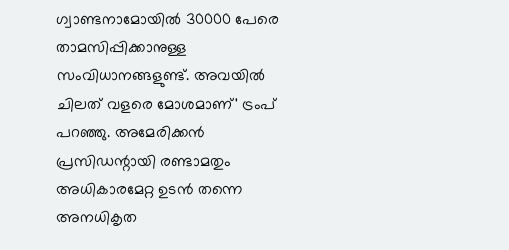ഗ്വാണ്ടനാമോയിൽ 30000 പേരെ താമസിപ്പിക്കാനുള്ള സംവിധാനങ്ങളുണ്ട്. അവയിൽ ചിലത് വളരെ മോശമാണ്' ട്രംപ് പറഞ്ഞു. അമേരിക്കന്‍ പ്രസിഡന്റായി രണ്ടാമതും അധികാരമേറ്റ ഉടന്‍ തന്നെ അനധികൃത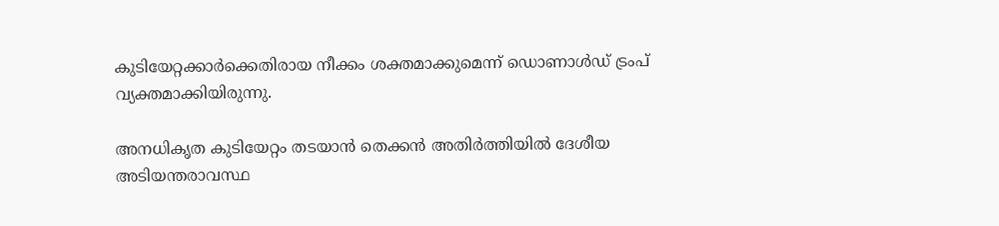കുടിയേറ്റക്കാർക്കെതിരായ നീക്കം ശക്തമാക്കുമെന്ന് ഡൊണാള്‍ഡ് ട്രംപ് വ്യക്തമാക്കിയിരുന്നു.

അനധികൃത കുടിയേറ്റം തടയാൻ തെക്കൻ അതിർത്തിയിൽ ദേശീയ അടിയന്തരാവസ്ഥ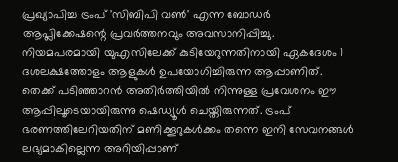പ്രഖ്യാപിച്ച ട്രംപ് 'സിബിപി വൺ' എന്ന ബോഡർ ആപ്ലിക്കേഷന്റെ പ്രവർത്തനവും അവസാനിപ്പിച്ചു. നിയമപരമായി യുഎസിലേക്ക് കുടിയേറുന്നതിനായി ഏകദേശം 1 ദശലക്ഷത്തോളം ആളുകൾ ഉപയോഗിച്ചിരുന്ന ആപ്പാണിത്. തെക്ക് പടിഞ്ഞാറൻ അതിർത്തിയിൽ നിന്നുള്ള പ്രവേശനം ഈ ആപ്പിലൂടെയായിരുന്നു ഷെഡ്യൂൾ ചെയ്തിരുന്നത്. ട്രംപ് ഭരണത്തിലേറിയതിന് മണിക്കൂറുകൾക്കം തന്നെ ഇനി സേവനങ്ങൾ ലഭ്യമാകില്ലെന്ന അറിയിപ്പാണ്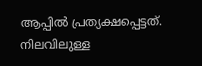ആപ്പിൽ പ്രത്യക്ഷപ്പെട്ടത്. നിലവിലുള്ള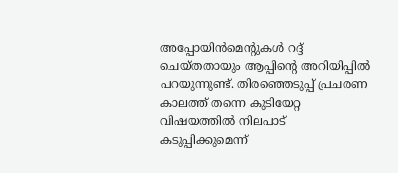അപ്പോയിൻമെന്റുകൾ റദ്ദ് ചെയ്തതായും ആപ്പിന്റെ അറിയിപ്പിൽ പറയുന്നുണ്ട്. തിരഞ്ഞെടുപ്പ് പ്രചരണ കാലത്ത് തന്നെ കുടിയേറ്റ വിഷയത്തിൽ നിലപാട് കടുപ്പിക്കുമെന്ന്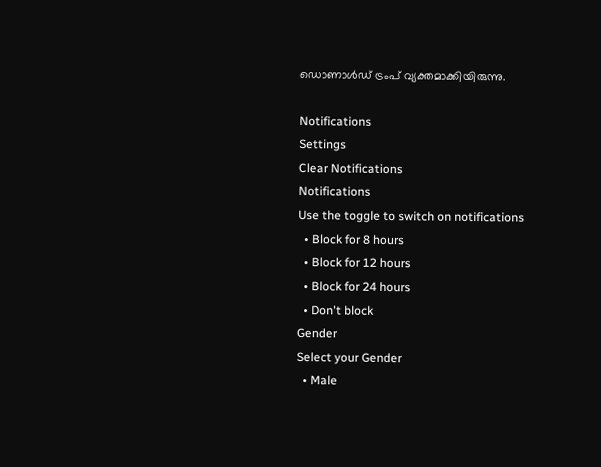ഡൊണാൾഡ് ട്രംപ് വ്യക്തമാക്കിയിരുന്നു.

Notifications
Settings
Clear Notifications
Notifications
Use the toggle to switch on notifications
  • Block for 8 hours
  • Block for 12 hours
  • Block for 24 hours
  • Don't block
Gender
Select your Gender
  • Male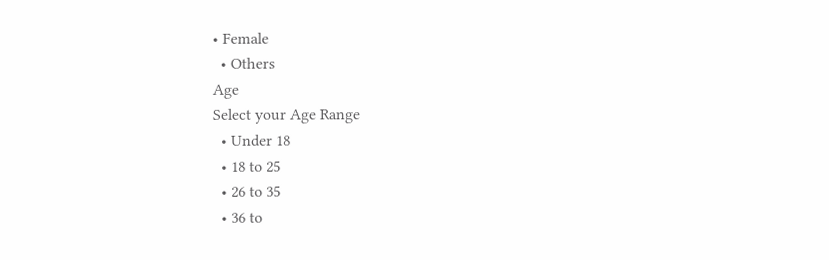• Female
  • Others
Age
Select your Age Range
  • Under 18
  • 18 to 25
  • 26 to 35
  • 36 to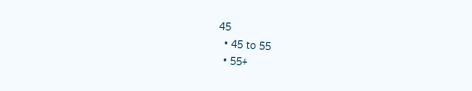45
  • 45 to 55
  • 55+